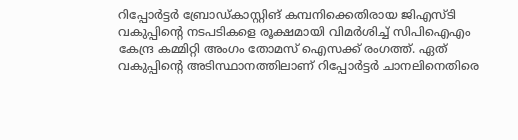റിപ്പോര്‍ട്ടര്‍ ബ്രോഡ്കാസ്റ്റിങ് കമ്പനിക്കെതിരായ ജിഎസ്ടി വകുപ്പിന്റെ നടപടികളെ രൂക്ഷമായി വിമര്‍ശിച്ച് സിപിഐഎം കേന്ദ്ര കമ്മിറ്റി അംഗം തോമസ് ഐസക്ക് രംഗത്ത്. ഏത് വകുപ്പിന്റെ അടിസ്ഥാനത്തിലാണ് റിപ്പോര്‍ട്ടര്‍ ചാനലിനെതിരെ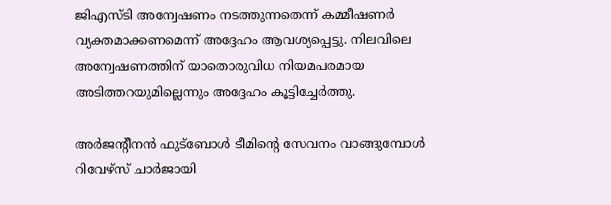ജിഎസ്ടി അന്വേഷണം നടത്തുന്നതെന്ന് കമ്മീഷണര്‍ വ്യക്തമാക്കണമെന്ന് അദ്ദേഹം ആവശ്യപ്പെട്ടു. നിലവിലെ അന്വേഷണത്തിന് യാതൊരുവിധ നിയമപരമായ അടിത്തറയുമില്ലെന്നും അദ്ദേഹം കൂട്ടിച്ചേർത്തു.

അര്‍ജന്റീനന്‍ ഫുട്‌ബോള്‍ ടീമിന്റെ സേവനം വാങ്ങുമ്പോള്‍ റിവേഴ്‌സ് ചാര്‍ജായി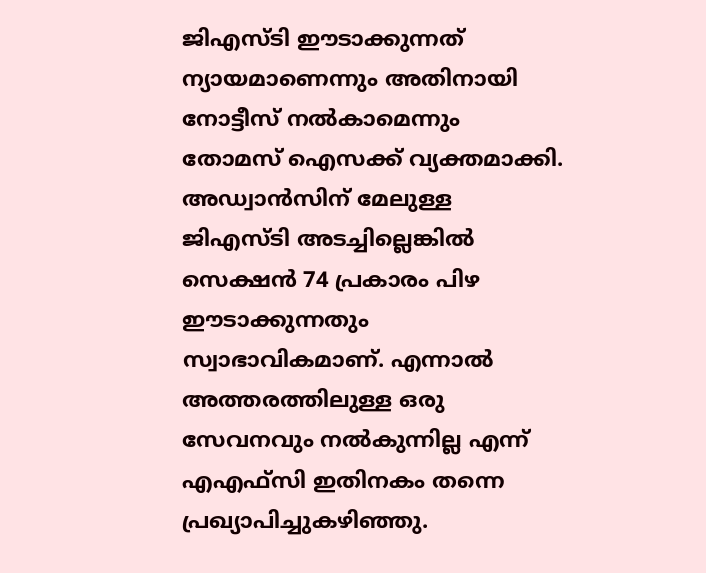ജിഎസ്ടി ഈടാക്കുന്നത് ന്യായമാണെന്നും അതിനായി നോട്ടീസ് നല്‍കാമെന്നും തോമസ് ഐസക്ക് വ്യക്തമാക്കി. അഡ്വാന്‍സിന് മേലുള്ള ജിഎസ്ടി അടച്ചില്ലെങ്കില്‍ സെക്ഷന്‍ 74 പ്രകാരം പിഴ ഈടാക്കുന്നതും സ്വാഭാവികമാണ്. എന്നാല്‍ അത്തരത്തിലുള്ള ഒരു സേവനവും നല്‍കുന്നില്ല എന്ന് എഎഫ്‌സി ഇതിനകം തന്നെ പ്രഖ്യാപിച്ചുകഴിഞ്ഞു.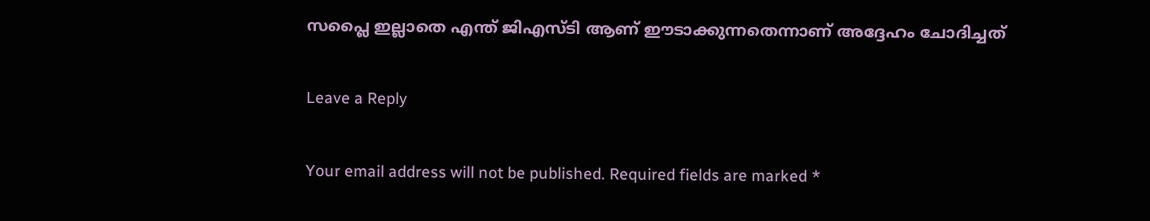സപ്ലൈ ഇല്ലാതെ എന്ത് ജിഎസ്ടി ആണ് ഈടാക്കുന്നതെന്നാണ് അദ്ദേഹം ചോദിച്ചത്

Leave a Reply

Your email address will not be published. Required fields are marked *